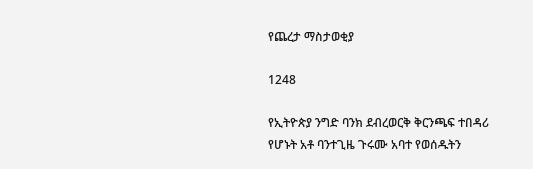የጨረታ ማስታወቂያ

1248

የኢትዮጵያ ንግድ ባንክ ደብረወርቅ ቅርንጫፍ ተበዳሪ የሆኑት አቶ ባንተጊዜ ጉሩሙ አባተ የወሰዱትን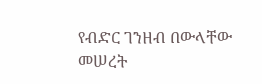የብድር ገንዘብ በውላቸው መሠረት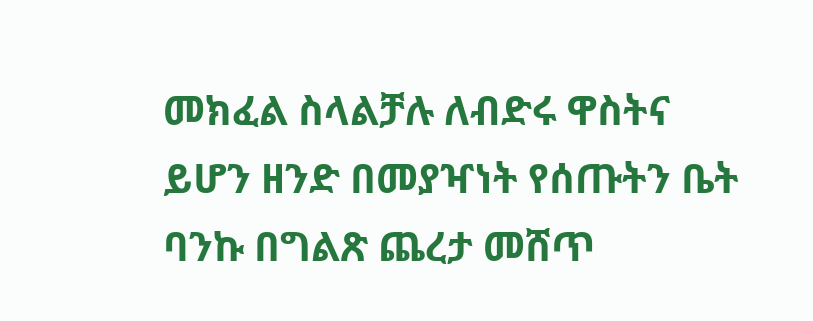መክፈል ስላልቻሉ ለብድሩ ዋስትና ይሆን ዘንድ በመያዣነት የሰጡትን ቤት ባንኩ በግልጽ ጨረታ መሸጥ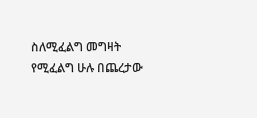ስለሚፈልግ መግዛት የሚፈልግ ሁሉ በጨረታው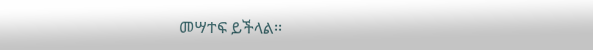መሣተፍ ይችላል፡፡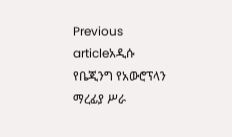Previous articleአዲሱ የቤጂንግ የአውሮፕላን ማረፊያ ሥራ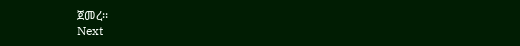ጀመረ፡፡
Next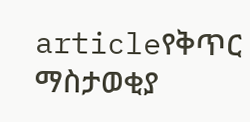articleየቅጥር ማስታወቂያ